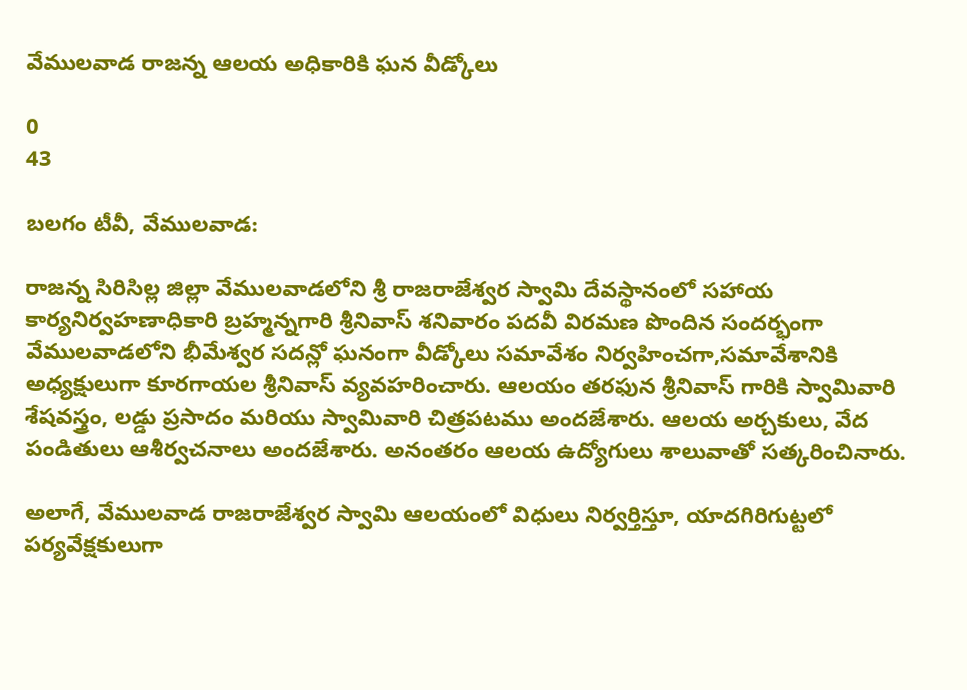వేములవాడ రాజన్న ఆలయ అధికారికి ఘన వీడ్కోలు

0
43

బలగం టీవీ, వేములవాడ:

రాజన్న సిరిసిల్ల జిల్లా వేములవాడలోని శ్రీ రాజరాజేశ్వర స్వామి దేవస్థానంలో సహాయ కార్యనిర్వహణాధికారి బ్రహ్మన్నగారి శ్రీనివాస్ శనివారం పదవీ విరమణ పొందిన సందర్భంగా వేములవాడలోని భీమేశ్వర సదన్లో ఘనంగా వీడ్కోలు సమావేశం నిర్వహించగా,సమావేశానికి అధ్యక్షులుగా కూరగాయల శ్రీనివాస్ వ్యవహరించారు. ఆలయం తరఫున శ్రీనివాస్ గారికి స్వామివారి శేషవస్త్రం, లడ్డు ప్రసాదం మరియు స్వామివారి చిత్రపటము అందజేశారు. ఆలయ అర్చకులు, వేద పండితులు ఆశీర్వచనాలు అందజేశారు. అనంతరం ఆలయ ఉద్యోగులు శాలువాతో సత్కరించినారు.

అలాగే, వేములవాడ రాజరాజేశ్వర స్వామి ఆలయంలో విధులు నిర్వర్తిస్తూ, యాదగిరిగుట్టలో పర్యవేక్షకులుగా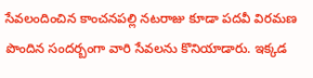సేవలందించిన కాంచనపల్లి నటరాజు కూడా పదవీ విరమణ పొందిన సందర్బంగా వారి సేవలను కొనియాడారు. ఇక్కడ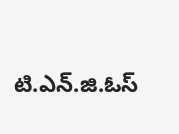టి.ఎన్.జి.ఓస్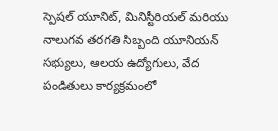స్పెషల్ యూనిట్, మినిస్టీరియల్ మరియు నాలుగవ తరగతి సిబ్బంది యూనియన్ సభ్యులు, ఆలయ ఉద్యోగులు, వేద పండితులు కార్యక్రమంలో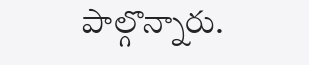పాల్గొన్నారు.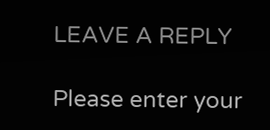LEAVE A REPLY

Please enter your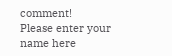comment!
Please enter your name here